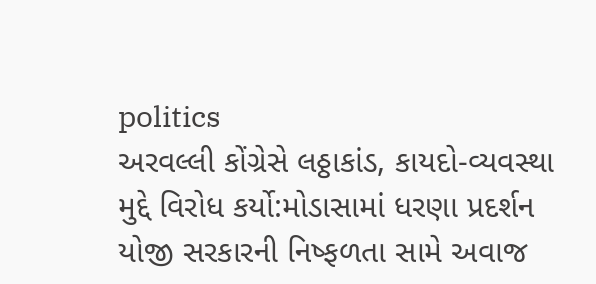politics
અરવલ્લી કોંગ્રેસે લઠ્ઠાકાંડ, કાયદો-વ્યવસ્થા મુદ્દે વિરોધ કર્યો:મોડાસામાં ધરણા પ્રદર્શન યોજી સરકારની નિષ્ફળતા સામે અવાજ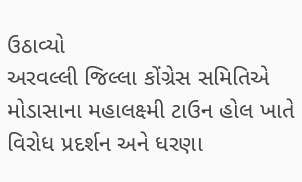ઉઠાવ્યો
અરવલ્લી જિલ્લા કોંગ્રેસ સમિતિએ મોડાસાના મહાલક્ષ્મી ટાઉન હોલ ખાતે વિરોધ પ્રદર્શન અને ધરણા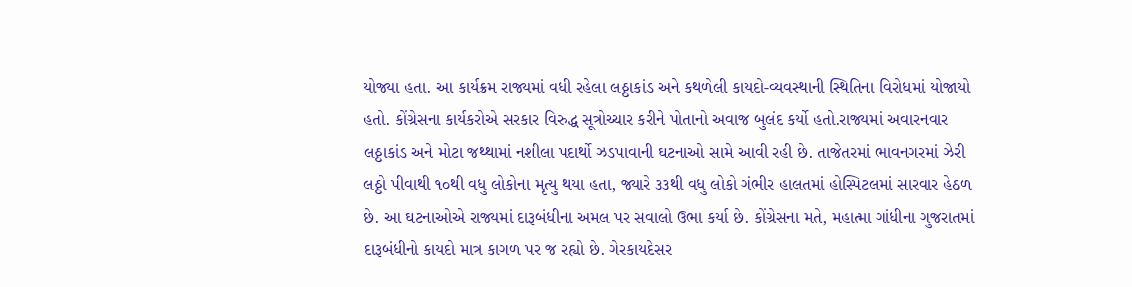યોજ્યા હતા. આ કાર્યક્રમ રાજ્યમાં વધી રહેલા લઠ્ઠાકાંડ અને કથળેલી કાયદો-વ્યવસ્થાની સ્થિતિના વિરોધમાં યોજાયો હતો. કોંગ્રેસના કાર્યકરોએ સરકાર વિરુદ્ધ સૂત્રોચ્ચાર કરીને પોતાનો અવાજ બુલંદ કર્યો હતો.રાજ્યમાં અવારનવાર લઠ્ઠાકાંડ અને મોટા જથ્થામાં નશીલા પદાર્થો ઝડપાવાની ઘટનાઓ સામે આવી રહી છે. તાજેતરમાં ભાવનગરમાં ઝેરી લઠ્ઠો પીવાથી ૧૦થી વધુ લોકોના મૃત્યુ થયા હતા, જ્યારે ૩૩થી વધુ લોકો ગંભીર હાલતમાં હોસ્પિટલમાં સારવાર હેઠળ છે. આ ઘટનાઓએ રાજ્યમાં દારૂબંધીના અમલ પર સવાલો ઉભા કર્યા છે. કોંગ્રેસના મતે, મહાત્મા ગાંધીના ગુજરાતમાં દારૂબંધીનો કાયદો માત્ર કાગળ પર જ રહ્યો છે. ગેરકાયદેસર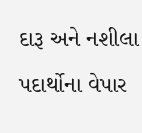દારૂ અને નશીલા પદાર્થોના વેપાર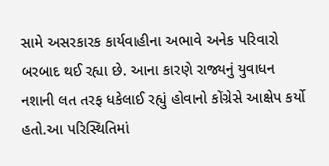સામે અસરકારક કાર્યવાહીના અભાવે અનેક પરિવારો બરબાદ થઈ રહ્યા છે. આના કારણે રાજ્યનું યુવાધન નશાની લત તરફ ધકેલાઈ રહ્યું હોવાનો કોંગ્રેસે આક્ષેપ કર્યો હતો.આ પરિસ્થિતિમાં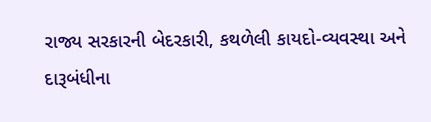રાજ્ય સરકારની બેદરકારી, કથળેલી કાયદો-વ્યવસ્થા અને દારૂબંધીના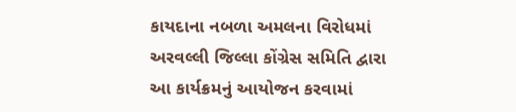કાયદાના નબળા અમલના વિરોધમાં અરવલ્લી જિલ્લા કોંગ્રેસ સમિતિ દ્વારા આ કાર્યક્રમનું આયોજન કરવામાં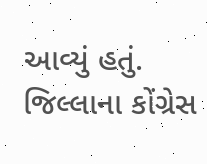આવ્યું હતું. જિલ્લાના કોંગ્રેસ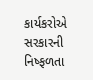કાર્યકરોએ સરકારની નિષ્ફળતા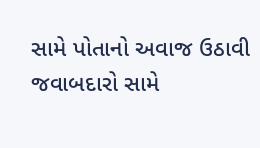સામે પોતાનો અવાજ ઉઠાવી જવાબદારો સામે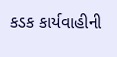કડક કાર્યવાહીની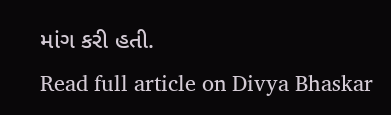માંગ કરી હતી.
Read full article on Divya Bhaskar